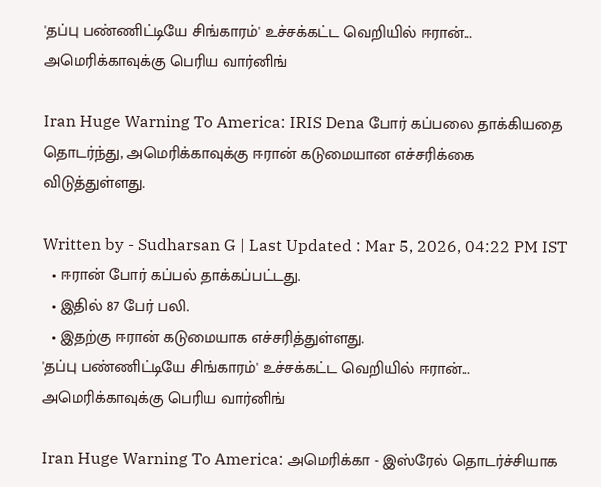'தப்பு பண்ணிட்டியே சிங்காரம்' உச்சக்கட்ட வெறியில் ஈரான்... அமெரிக்காவுக்கு பெரிய வார்னிங்

Iran Huge Warning To America: IRIS Dena போர் கப்பலை தாக்கியதை தொடர்ந்து, அமெரிக்காவுக்கு ஈரான் கடுமையான எச்சரிக்கை விடுத்துள்ளது.

Written by - Sudharsan G | Last Updated : Mar 5, 2026, 04:22 PM IST
  • ஈரான் போர் கப்பல் தாக்கப்பட்டது.
  • இதில் 87 பேர் பலி.
  • இதற்கு ஈரான் கடுமையாக எச்சரித்துள்ளது.
'தப்பு பண்ணிட்டியே சிங்காரம்' உச்சக்கட்ட வெறியில் ஈரான்... அமெரிக்காவுக்கு பெரிய வார்னிங்

Iran Huge Warning To America: அமெரிக்கா - இஸ்ரேல் தொடர்ச்சியாக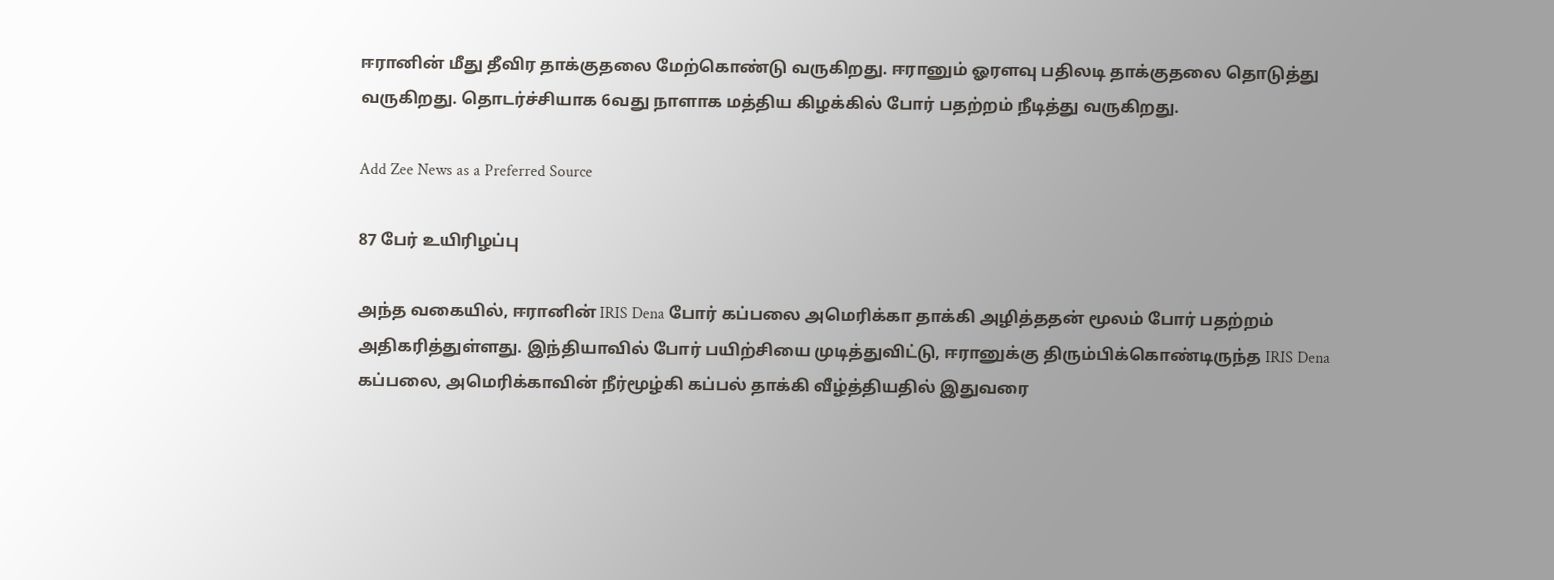ஈரானின் மீது தீவிர தாக்குதலை மேற்கொண்டு வருகிறது. ஈரானும் ஓரளவு பதிலடி தாக்குதலை தொடுத்து வருகிறது. தொடர்ச்சியாக 6வது நாளாக மத்திய கிழக்கில் போர் பதற்றம் நீடித்து வருகிறது.

Add Zee News as a Preferred Source

87 பேர் உயிரிழப்பு

அந்த வகையில், ஈரானின் IRIS Dena போர் கப்பலை அமெரிக்கா தாக்கி அழித்ததன் மூலம் போர் பதற்றம் அதிகரித்துள்ளது. இந்தியாவில் போர் பயிற்சியை முடித்துவிட்டு, ஈரானுக்கு திரும்பிக்கொண்டிருந்த IRIS Dena கப்பலை, அமெரிக்காவின் நீர்மூழ்கி கப்பல் தாக்கி வீழ்த்தியதில் இதுவரை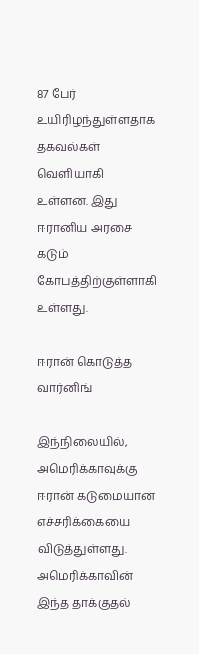87 பேர் உயிரிழந்துள்ளதாக தகவல்கள் வெளியாகி உள்ளன. இது ஈரானிய அரசை கடும் கோபத்திற்குள்ளாகி உள்ளது.

ஈரான் கொடுத்த வார்னிங்

இந்நிலையில், அமெரிக்காவுக்கு ஈரான் கடுமையான எச்சரிக்கையை விடுத்துள்ளது. அமெரிக்காவின் இந்த தாக்குதல்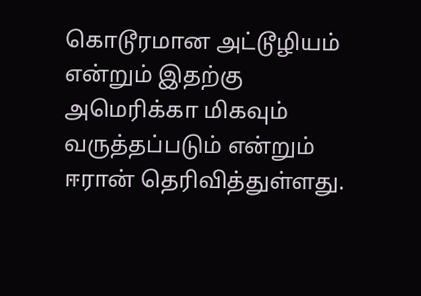கொடூரமான அட்டூழியம் என்றும் இதற்கு அமெரிக்கா மிகவும் வருத்தப்படும் என்றும் ஈரான் தெரிவித்துள்ளது.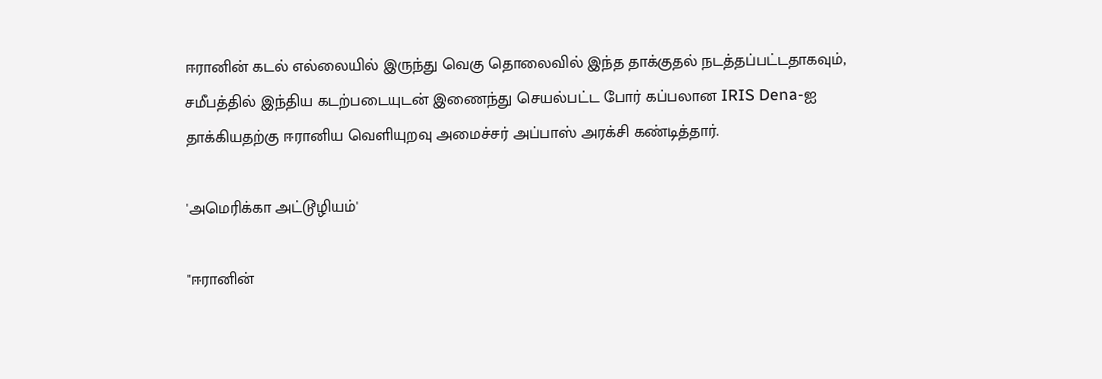ஈரானின் கடல் எல்லையில் இருந்து வெகு தொலைவில் இந்த தாக்குதல் நடத்தப்பட்டதாகவும், சமீபத்தில் இந்திய கடற்படையுடன் இணைந்து செயல்பட்ட போர் கப்பலான IRIS Dena-ஐ தாக்கியதற்கு ஈரானிய வெளியுறவு அமைச்சர் அப்பாஸ் அரக்சி கண்டித்தார்.

'அமெரிக்கா அட்டூழியம்'

"ஈரானின்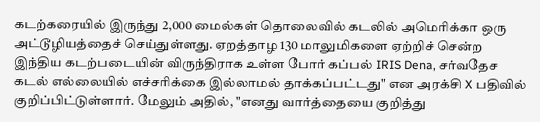கடற்கரையில் இருந்து 2,000 மைல்கள் தொலைவில் கடலில் அமெரிக்கா ஒரு அட்டூழியத்தைச் செய்துள்ளது. ஏறத்தாழ 130 மாலுமிகளை ஏற்றிச் சென்ற இந்திய கடற்படையின் விருந்திராக உள்ள போர் கப்பல் IRIS Dena, சர்வதேச கடல் எல்லையில் எச்சரிக்கை இல்லாமல் தாக்கப்பட்டது" என அரக்சி X பதிவில் குறிப்பிட்டுள்ளார். மேலும் அதில், "எனது வார்த்தையை குறித்து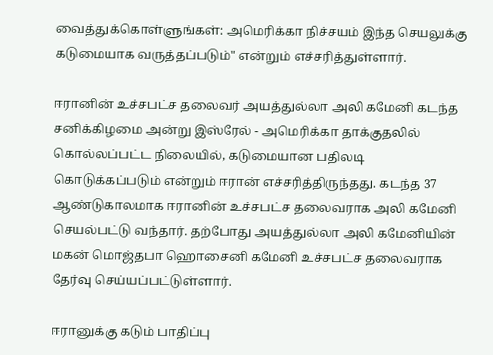வைத்துக்கொள்ளுங்கள்: அமெரிக்கா நிச்சயம் இந்த செயலுக்கு கடுமையாக வருத்தப்படும்" என்றும் எச்சரித்துள்ளார்.

ஈரானின் உச்சபட்ச தலைவர் அயத்துல்லா அலி கமேனி கடந்த சனிக்கிழமை அன்று இஸ்ரேல் - அமெரிக்கா தாக்குதலில் கொல்லப்பட்ட நிலையில், கடுமையான பதிலடி கொடுக்கப்படும் என்றும் ஈரான் எச்சரித்திருந்தது. கடந்த 37 ஆண்டுகாலமாக ஈரானின் உச்சபட்ச தலைவராக அலி கமேனி செயல்பட்டு வந்தார். தற்போது அயத்துல்லா அலி கமேனியின் மகன் மொஜ்தபா ஹொசைனி கமேனி உச்சபட்ச தலைவராக தேர்வு செய்யப்பட்டுள்ளார்.

ஈரானுக்கு கடும் பாதிப்பு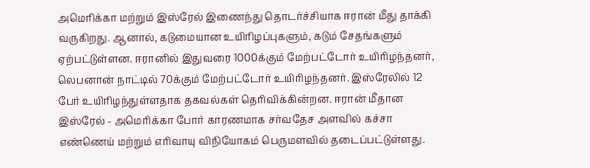அமெரிக்கா மற்றும் இஸ்ரேல் இணைந்து தொடர்ச்சியாக ஈரான் மீது தாக்கி வருகிறது. ஆனால், கடுமையான உயிரிழப்புகளும், கடும் சேதங்களும் ஏற்பட்டுள்ளன. ஈரானில் இதுவரை 1000க்கும் மேற்பட்டோர் உயிரிழந்தனர், லெபனான் நாட்டில் 70க்கும் மேற்பட்டோர் உயிரிழந்தனர். இஸ்ரேலில் 12 பேர் உயிரிழந்துள்ளதாக தகவல்கள் தெரிவிக்கின்றன. ஈரான் மீதான இஸ்ரேல் - அமெரிக்கா போர் காரணமாக சர்வதேச அளவில் கச்சா எண்ணெய் மற்றும் எரிவாயு விநியோகம் பெருமளவில் தடைப்பட்டுள்ளது.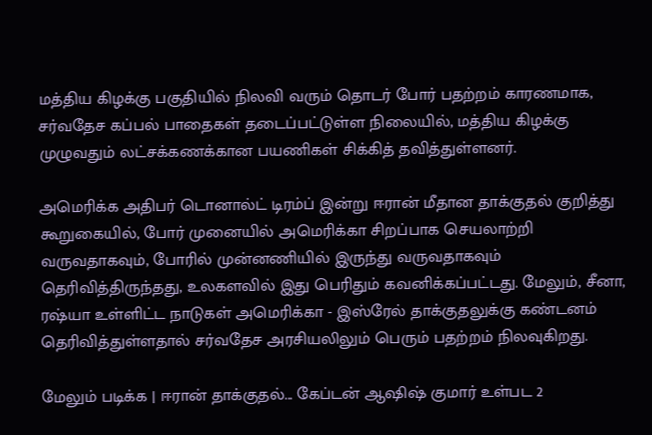மத்திய கிழக்கு பகுதியில் நிலவி வரும் தொடர் போர் பதற்றம் காரணமாக, சர்வதேச கப்பல் பாதைகள் தடைப்பட்டுள்ள நிலையில், மத்திய கிழக்கு முழுவதும் லட்சக்கணக்கான பயணிகள் சிக்கித் தவித்துள்ளனர்.

அமெரிக்க அதிபர் டொனால்ட் டிரம்ப் இன்று ஈரான் மீதான தாக்குதல் குறித்து கூறுகையில், போர் முனையில் அமெரிக்கா சிறப்பாக செயலாற்றி வருவதாகவும், போரில் முன்னணியில் இருந்து வருவதாகவும் தெரிவித்திருந்தது, உலகளவில் இது பெரிதும் கவனிக்கப்பட்டது. மேலும், சீனா, ரஷ்யா உள்ளிட்ட நாடுகள் அமெரிக்கா - இஸ்ரேல் தாக்குதலுக்கு கண்டனம் தெரிவித்துள்ளதால் சர்வதேச அரசியலிலும் பெரும் பதற்றம் நிலவுகிறது.

மேலும் படிக்க | ஈரான் தாக்குதல்... கேப்டன் ஆஷிஷ் குமார் உள்பட 2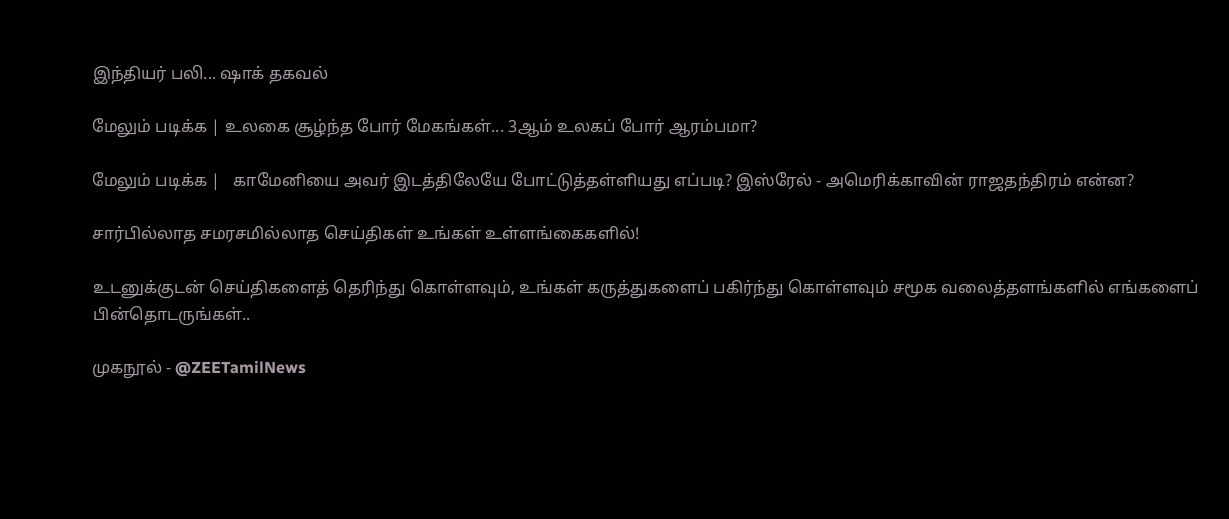இந்தியர் பலி... ஷாக் தகவல்

மேலும் படிக்க | உலகை சூழ்ந்த போர் மேகங்கள்... 3ஆம் உலகப் போர் ஆரம்பமா?

மேலும் படிக்க |   காமேனியை அவர் இடத்திலேயே போட்டுத்தள்ளியது எப்படி? இஸ்ரேல் - அமெரிக்காவின் ராஜதந்திரம் என்ன?

சார்பில்லாத சமரசமில்லாத செய்திகள் உங்கள் உள்ளங்கைகளில்!

உடனுக்குடன் செய்திகளைத் தெரிந்து கொள்ளவும், உங்கள் கருத்துகளைப் பகிர்ந்து கொள்ளவும் சமூக வலைத்தளங்களில் எங்களைப் பின்தொடருங்கள்..

முகநூல் - @ZEETamilNews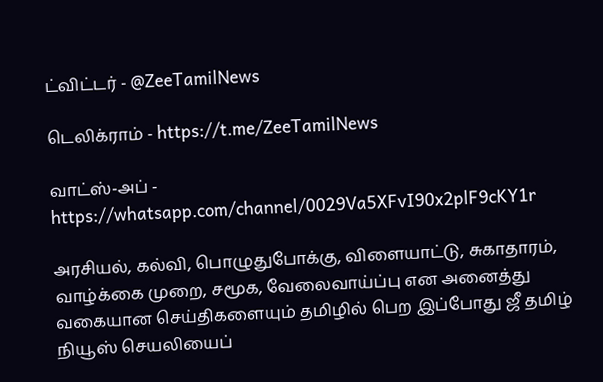ட்விட்டர் - @ZeeTamilNews

டெலிக்ராம் - https://t.me/ZeeTamilNews

வாட்ஸ்-அப் - https://whatsapp.com/channel/0029Va5XFvI90x2plF9cKY1r

அரசியல், கல்வி, பொழுதுபோக்கு, விளையாட்டு, சுகாதாரம், வாழ்க்கை முறை, சமூக, வேலைவாய்ப்பு என அனைத்து வகையான செய்திகளையும் தமிழில் பெற இப்போது ஜீ தமிழ் நியூஸ் செயலியைப்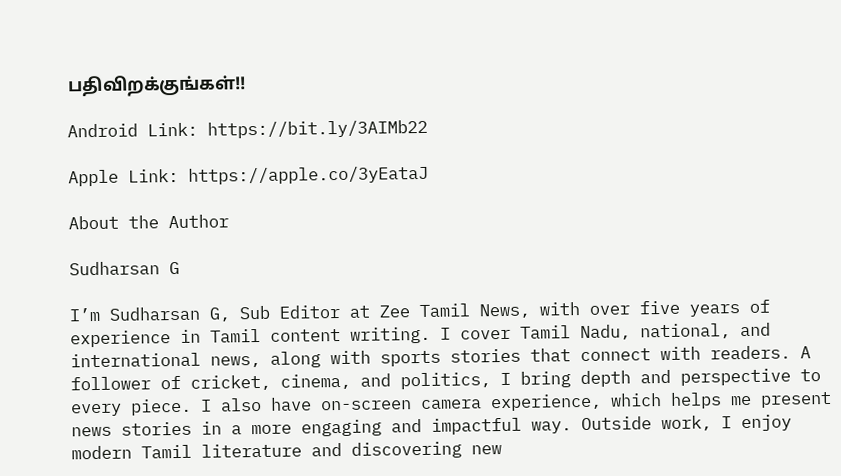பதிவிறக்குங்கள்!!

Android Link: https://bit.ly/3AIMb22

Apple Link: https://apple.co/3yEataJ

About the Author

Sudharsan G

I’m Sudharsan G, Sub Editor at Zee Tamil News, with over five years of experience in Tamil content writing. I cover Tamil Nadu, national, and international news, along with sports stories that connect with readers. A follower of cricket, cinema, and politics, I bring depth and perspective to every piece. I also have on-screen camera experience, which helps me present news stories in a more engaging and impactful way. Outside work, I enjoy modern Tamil literature and discovering new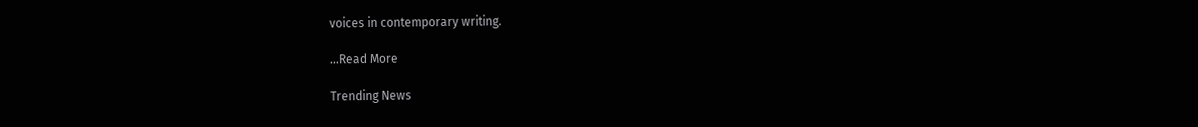voices in contemporary writing.

...Read More

Trending News